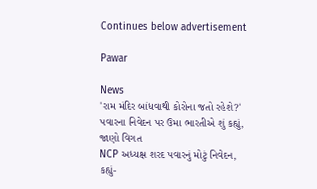Continues below advertisement

Pawar

News
'રામ મંદિર બાંધવાથી કોરોના જતો રહેશે?' પવારના નિવેદન પર ઉમા ભારતીએ શું કહ્યું, જાણો વિગત
NCP અધ્યક્ષ શરદ પવારનું મોટું નિવેદન, કહ્યું-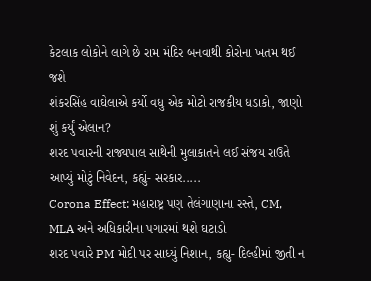કેટલાક લોકોને લાગે છે રામ મંદિર બનવાથી કોરોના ખતમ થઈ જશે
શંકરસિંહ વાઘેલાએ કર્યો વધુ એક મોટો રાજકીય ધડાકો, જાણો શું કર્યું એલાન?
શરદ પવારની રાજ્યપાલ સાથેની મુલાકાતને લઈ સંજય રાઉતે આપ્યું મોટું નિવેદન, કહ્યું- સરકાર.....
Corona Effect: મહારાષ્ટ્ર પણ તેલંગાણાના રસ્તે, CM, MLA અને અધિકારીના પગારમાં થશે ઘટાડો
શરદ પવારે PM મોદી પર સાધ્યું નિશાન, કહ્યુ- દિલ્હીમાં જીતી ન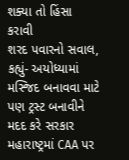શક્યા તો હિંસા કરાવી
શરદ પવારનો સવાલ, કહ્યું- અયોધ્યામાં મસ્જિદ બનાવવા માટે પણ ટ્રસ્ટ બનાવીને મદદ કરે સરકાર
મહારાષ્ટ્રમાં CAA પર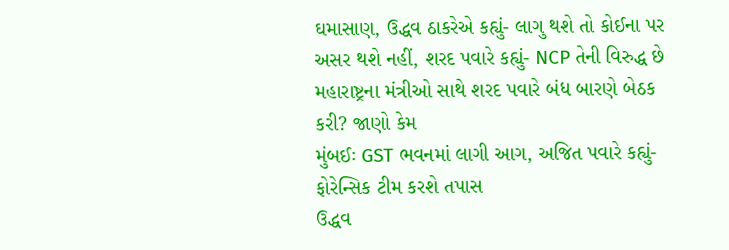ઘમાસાણ, ઉદ્ધવ ઠાકરેએ કહ્યું- લાગુ થશે તો કોઈના પર અસર થશે નહીં, શરદ પવારે કહ્યું- NCP તેની વિરુદ્ધ છે
મહારાષ્ટ્રના મંત્રીઓ સાથે શરદ પવારે બંધ બારણે બેઠક કરી? જાણો કેમ
મુંબઈઃ GST ભવનમાં લાગી આગ, અજિત પવારે કહ્યું- ફોરેન્સિક ટીમ કરશે તપાસ
ઉદ્ધવ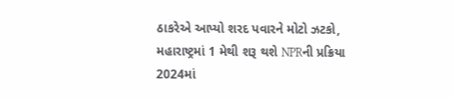ઠાકરેએ આપ્યો શરદ પવારને મોટો ઝટકો, મહારાષ્ટ્રમાં 1 મેથી શરૂ થશે NPRની પ્રક્રિયા
2024માં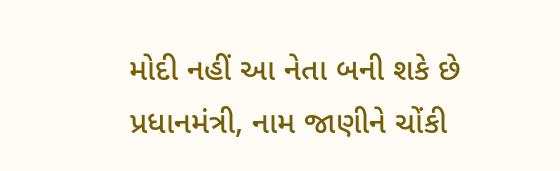મોદી નહીં આ નેતા બની શકે છે પ્રધાનમંત્રી, નામ જાણીને ચોંકી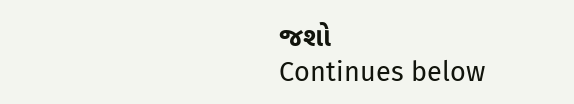જશો
Continues below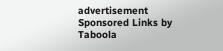advertisement
Sponsored Links by Taboola